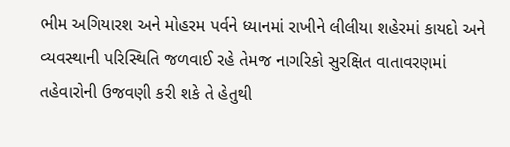ભીમ અગિયારશ અને મોહરમ પર્વને ધ્યાનમાં રાખીને લીલીયા શહેરમાં કાયદો અને વ્યવસ્થાની પરિસ્થિતિ જળવાઈ રહે તેમજ નાગરિકો સુરક્ષિત વાતાવરણમાં તહેવારોની ઉજવણી કરી શકે તે હેતુથી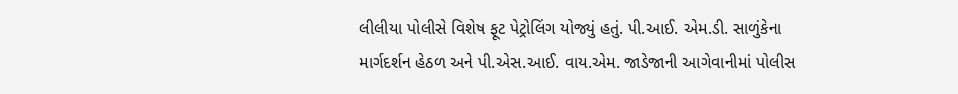લીલીયા પોલીસે વિશેષ ફૂટ પેટ્રોલિંગ યોજ્યું હતું. પી.આઈ. એમ.ડી. સાળુંકેના માર્ગદર્શન હેઠળ અને પી.એસ.આઈ. વાય.એમ. જાડેજાની આગેવાનીમાં પોલીસ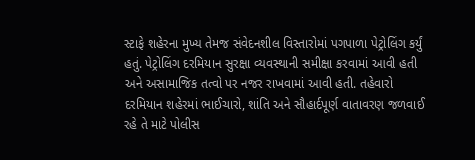સ્ટાફે શહેરના મુખ્ય તેમજ સંવેદનશીલ વિસ્તારોમાં પગપાળા પેટ્રોલિંગ કર્યું હતું. પેટ્રોલિંગ દરમિયાન સુરક્ષા વ્યવસ્થાની સમીક્ષા કરવામાં આવી હતી અને અસામાજિક તત્વો પર નજર રાખવામાં આવી હતી. તહેવારો દરમિયાન શહેરમાં ભાઈચારો, શાંતિ અને સૌહાર્દપૂર્ણ વાતાવરણ જળવાઈ રહે તે માટે પોલીસ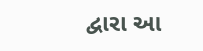દ્વારા આ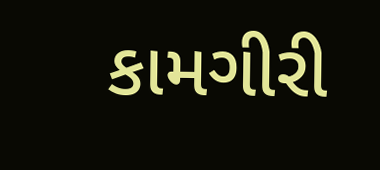કામગીરી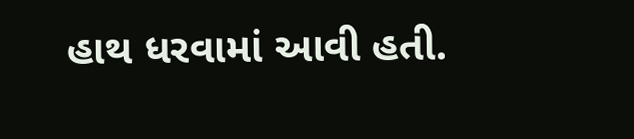હાથ ધરવામાં આવી હતી.